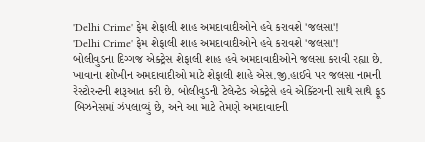'Delhi Crime' ફેમ શેફાલી શાહ અમદાવાદીઓને હવે કરાવશે 'જલસા'!
'Delhi Crime' ફેમ શેફાલી શાહ અમદાવાદીઓને હવે કરાવશે 'જલસા'!
બોલીવુડના દિગ્ગજ એક્ટ્રેસ શેફાલી શાહ હવે અમદાવાદીઓને જલસા કરાવી રહ્યા છે. ખાવાના શોખીન અમદાવાદીઓ માટે શેફાલી શાહે એસ.જી.હાઈવે પર જલસા નામની રેસ્ટોરન્ટની શરૂઆત કરી છે. બોલીવુડની ટેલેન્ટેડ એક્ટ્રેસે હવે એક્ટિંગની સાથે સાથે ફૂડ બિઝનેસમાં ઝંપલાવ્યું છે, અને આ માટે તેમણે અમદાવાદની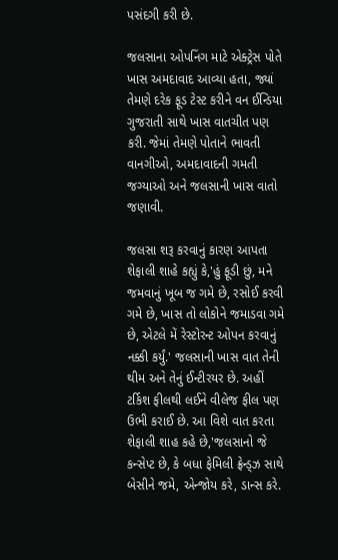પસંદગી કરી છે.

જલસાના ઓપનિંગ માટે એક્ટ્રેસ પોતે ખાસ અમદાવાદ આવ્યા હતા, જ્યાં તેમણે દરેક ફૂડ ટેસ્ટ કરીને વન ઈન્ડિયા ગુજરાતી સાથે ખાસ વાતચીત પણ કરી. જેમાં તેમણે પોતાને ભાવતી વાનગીઓ, અમદાવાદની ગમતી જગ્યાઓ અને જલસાની ખાસ વાતો જણાવી.

જલસા શરૂ કરવાનું કારણ આપતા શેફાલી શાહે કહ્યું કે,'હું ફૂડી છું, મને જમવાનું ખૂબ જ ગમે છે, રસોઈ કરવી ગમે છે, ખાસ તો લોકોને જમાડવા ગમે છે, એટલે મેં રેસ્ટોરન્ટ ઓપન કરવાનું નક્કી કર્યું.' જલસાની ખાસ વાત તેની થીમ અને તેનું ઈન્ટીરયર છે. અહીં ટર્કિશ ફીલથી લઈને વીલેજ ફીલ પણ ઉભી કરાઈ છે. આ વિશે વાત કરતા શેફાલી શાહ કહે છે,'જલસાનો જે કન્સેપ્ટ છે, કે બધા ફેમિલી ફ્રેન્ડ્ઝ સાથે બેસીને જમે, એન્જોય કરે, ડાન્સ કરે.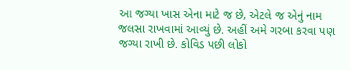આ જગ્યા ખાસ એના માટે જ છે, એટલે જ એનું નામ જલસા રાખવામાં આવ્યું છે. અહીં અમે ગરબા કરવા પણ જગ્યા રાખી છે. કોવિડ પછી લોકો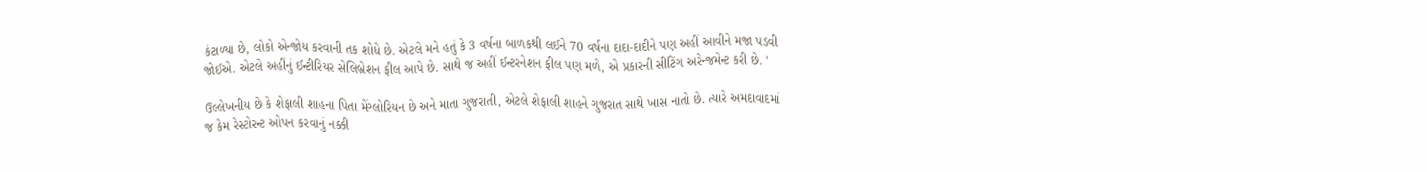કંટાળ્યા છે, લોકો એન્જોય કરવાની તક શોધે છે. એટલે મને હતું કે 3 વર્ષના બાળકથી લઈને 70 વર્ષના દાદા-દાદીને પણ અહીં આવીને મજા પડવી જોઈએ. એટલે અહીંનું ઈન્ટીરિયર સેલિબ્રેશન ફીલ આપે છે. સાથે જ અહીં ઈન્ટરનેશન ફીલ પણ મળે, એ પ્રકારની સીટિંગ અરેન્જમેન્ટ કરી છે. '

ઉલ્લેખનીય છે કે શેફાલી શાહના પિતા મેંગ્લોરિયન છે અને માતા ગુજરાતી, એટલે શેફાલી શાહને ગુજરાત સાથે ખાસ નાતો છે. ત્યારે અમદાવાદમાં જ કેમ રેસ્ટોરન્ટ ઓપન કરવાનું નક્કી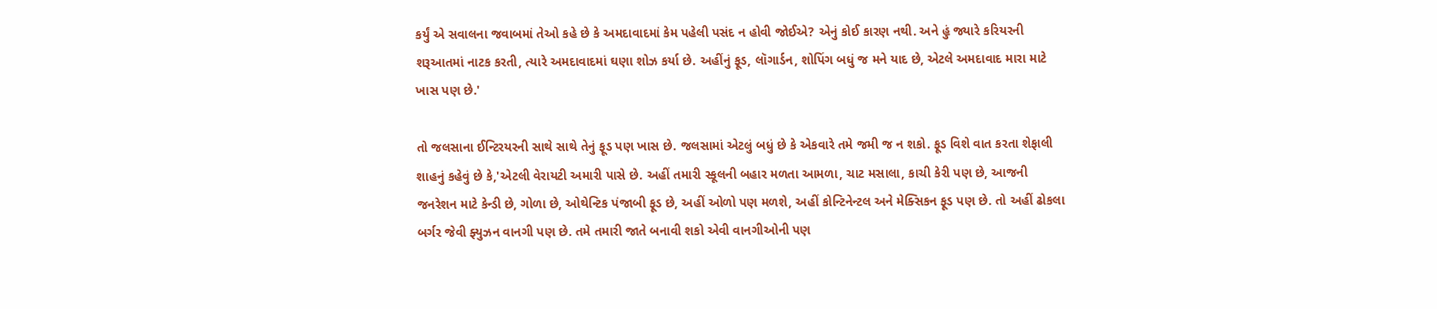કર્યું એ સવાલના જવાબમાં તેઓ કહે છે કે અમદાવાદમાં કેમ પહેલી પસંદ ન હોવી જોઈએ? એનું કોઈ કારણ નથી. અને હું જ્યારે કરિયરની શરૂઆતમાં નાટક કરતી, ત્યારે અમદાવાદમાં ઘણા શોઝ કર્યા છે. અહીંનું ફૂડ, લૉગાર્ડન, શોપિંગ બધું જ મને યાદ છે, એટલે અમદાવાદ મારા માટે ખાસ પણ છે.'

તો જલસાના ઈન્ટિરયરની સાથે સાથે તેનું ફૂડ પણ ખાસ છે. જલસામાં એટલું બધું છે કે એકવારે તમે જમી જ ન શકો. ફૂડ વિશે વાત કરતા શેફાલી શાહનું કહેવું છે કે,'એટલી વેરાયટી અમારી પાસે છે. અહીં તમારી સ્કૂલની બહાર મળતા આમળા, ચાટ મસાલા, કાચી કેરી પણ છે, આજની જનરેશન માટે કેન્ડી છે, ગોળા છે, ઓથેન્ટિક પંજાબી ફૂડ છે, અહીં ઓળો પણ મળશે, અહીં કોન્ટિનેન્ટલ અને મેક્સિકન ફૂડ પણ છે. તો અહીં ઢોકલા બર્ગર જેવી ફ્યુઝન વાનગી પણ છે. તમે તમારી જાતે બનાવી શકો એવી વાનગીઓની પણ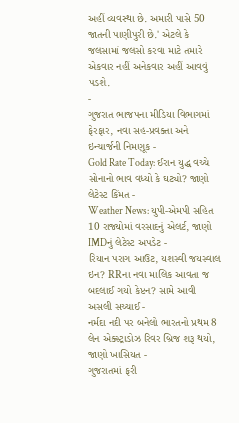અહીં વ્યવસ્થા છે. અમારી પાસે 50 જાતની પાણીપુરી છે.' એટલે કે જલસામાં જલસો કરવા માટે તમારે એકવાર નહીં અનેકવાર અહીં આવવું પડશે.
-
ગુજરાત ભાજપના મીડિયા વિભાગમાં ફેરફાર, નવા સહ-પ્રવક્તા અને ઇન્ચાર્જની નિમણૂક -
Gold Rate Today: ઈરાન યુદ્ધ વચ્ચે સોનાનો ભાવ વધ્યો કે ઘટ્યો? જાણો લેટેસ્ટ કિંમત -
Weather News: યુપી-એમપી સહિત 10 રાજ્યોમાં વરસાદનું એલર્ટ, જાણો IMDનું લેટેસ્ટ અપડેટ -
રિયાન પરાગ આઉટ, યશસ્વી જયસ્વાલ ઇન? RRના નવા માલિક આવતા જ બદલાઈ ગયો કેપ્ટન? સામે આવી અસલી સચ્ચાઈ -
નર્મદા નદી પર બનેલો ભારતનો પ્રથમ 8 લેન એક્સ્ટ્રાડોઝ રિવર બ્રિજ શરૂ થયો, જાણો ખાસિયત -
ગુજરાતમાં ફરી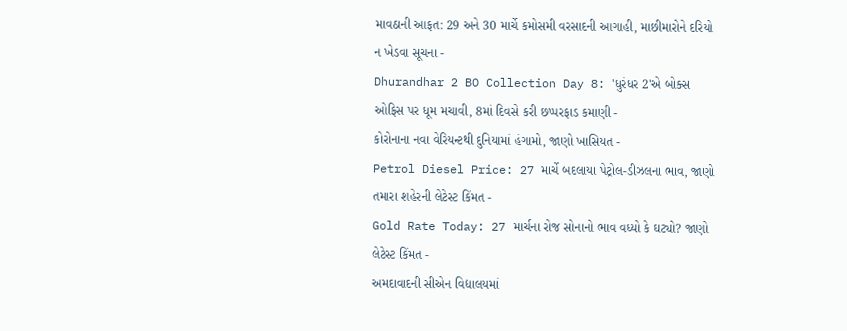માવઠાની આફત: 29 અને 30 માર્ચે કમોસમી વરસાદની આગાહી, માછીમારોને દરિયો ન ખેડવા સૂચના -
Dhurandhar 2 BO Collection Day 8: 'ધુરંધર 2'એ બોક્સ ઓફિસ પર ધૂમ મચાવી, 8માં દિવસે કરી છપ્પરફાડ કમાણી -
કોરોનાના નવા વેરિયન્ટથી દુનિયામાં હંગામો, જાણો ખાસિયત -
Petrol Diesel Price: 27 માર્ચે બદલાયા પેટ્રોલ-ડીઝલના ભાવ, જાણો તમારા શહેરની લેટેસ્ટ કિંમત -
Gold Rate Today: 27 માર્ચના રોજ સોનાનો ભાવ વધ્યો કે ઘટ્યો? જાણો લેટેસ્ટ કિંમત -
અમદાવાદની સીએન વિદ્યાલયમાં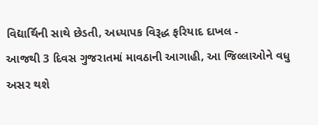વિદ્યાર્થિની સાથે છેડતી, અધ્યાપક વિરૂદ્ધ ફરિયાદ દાખલ -
આજથી 3 દિવસ ગુજરાતમાં માવઠાની આગાહી, આ જિલ્લાઓને વધુ અસર થશે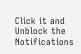Click it and Unblock the Notifications